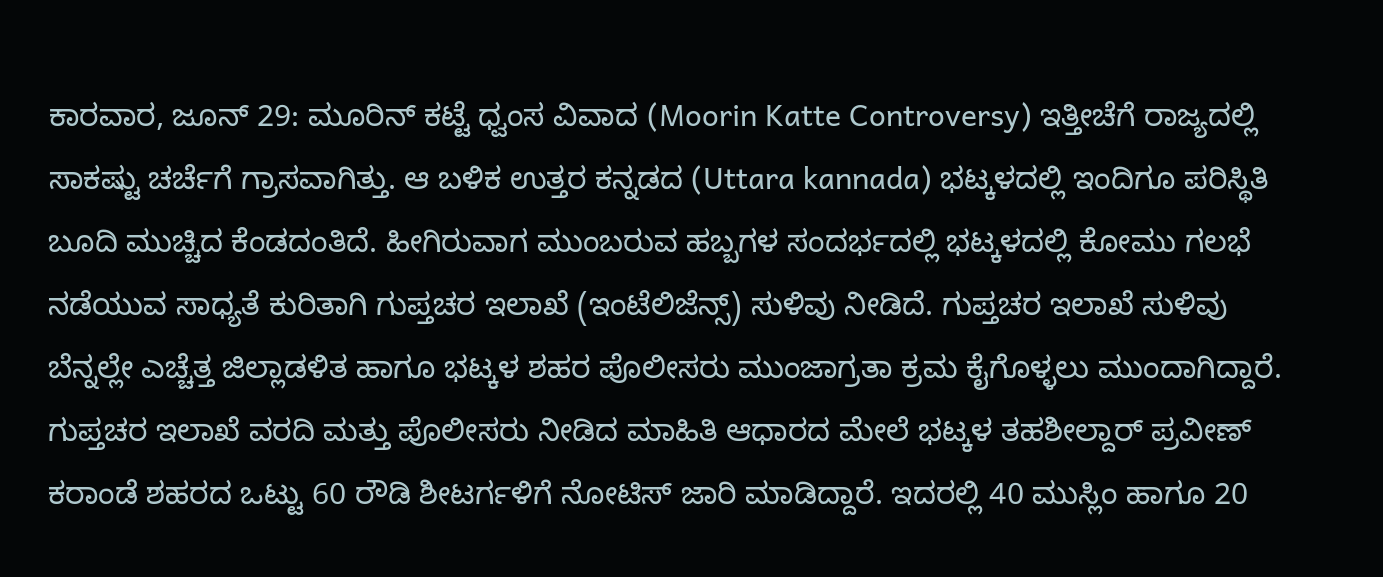ಕಾರವಾರ, ಜೂನ್ 29: ಮೂರಿನ್ ಕಟ್ಟೆ ಧ್ವಂಸ ವಿವಾದ (Moorin Katte Controversy) ಇತ್ತೀಚೆಗೆ ರಾಜ್ಯದಲ್ಲಿ ಸಾಕಷ್ಟು ಚರ್ಚೆಗೆ ಗ್ರಾಸವಾಗಿತ್ತು. ಆ ಬಳಿಕ ಉತ್ತರ ಕನ್ನಡದ (Uttara kannada) ಭಟ್ಕಳದಲ್ಲಿ ಇಂದಿಗೂ ಪರಿಸ್ಥಿತಿ ಬೂದಿ ಮುಚ್ಚಿದ ಕೆಂಡದಂತಿದೆ. ಹೀಗಿರುವಾಗ ಮುಂಬರುವ ಹಬ್ಬಗಳ ಸಂದರ್ಭದಲ್ಲಿ ಭಟ್ಕಳದಲ್ಲಿ ಕೋಮು ಗಲಭೆ ನಡೆಯುವ ಸಾಧ್ಯತೆ ಕುರಿತಾಗಿ ಗುಪ್ತಚರ ಇಲಾಖೆ (ಇಂಟೆಲಿಜೆನ್ಸ್) ಸುಳಿವು ನೀಡಿದೆ. ಗುಪ್ತಚರ ಇಲಾಖೆ ಸುಳಿವು ಬೆನ್ನಲ್ಲೇ ಎಚ್ಚೆತ್ತ ಜಿಲ್ಲಾಡಳಿತ ಹಾಗೂ ಭಟ್ಕಳ ಶಹರ ಪೊಲೀಸರು ಮುಂಜಾಗ್ರತಾ ಕ್ರಮ ಕೈಗೊಳ್ಳಲು ಮುಂದಾಗಿದ್ದಾರೆ.
ಗುಪ್ತಚರ ಇಲಾಖೆ ವರದಿ ಮತ್ತು ಪೊಲೀಸರು ನೀಡಿದ ಮಾಹಿತಿ ಆಧಾರದ ಮೇಲೆ ಭಟ್ಕಳ ತಹಶೀಲ್ದಾರ್ ಪ್ರವೀಣ್ ಕರಾಂಡೆ ಶಹರದ ಒಟ್ಟು 60 ರೌಡಿ ಶೀಟರ್ಗಳಿಗೆ ನೋಟಿಸ್ ಜಾರಿ ಮಾಡಿದ್ದಾರೆ. ಇದರಲ್ಲಿ 40 ಮುಸ್ಲಿಂ ಹಾಗೂ 20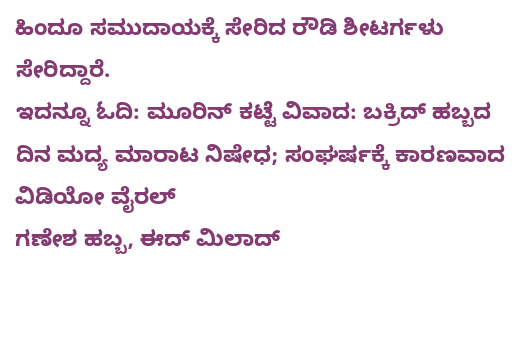ಹಿಂದೂ ಸಮುದಾಯಕ್ಕೆ ಸೇರಿದ ರೌಡಿ ಶೀಟರ್ಗಳು ಸೇರಿದ್ದಾರೆ.
ಇದನ್ನೂ ಓದಿ: ಮೂರಿನ್ ಕಟ್ಟೆ ವಿವಾದ: ಬಕ್ರಿದ್ ಹಬ್ಬದ ದಿನ ಮದ್ಯ ಮಾರಾಟ ನಿಷೇಧ; ಸಂಘರ್ಷಕ್ಕೆ ಕಾರಣವಾದ ವಿಡಿಯೋ ವೈರಲ್
ಗಣೇಶ ಹಬ್ಬ, ಈದ್ ಮಿಲಾದ್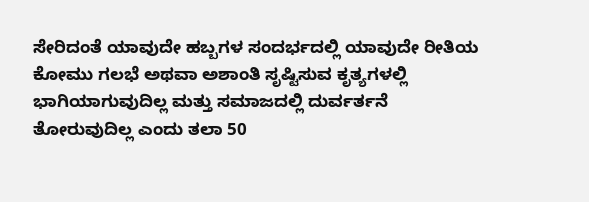ಸೇರಿದಂತೆ ಯಾವುದೇ ಹಬ್ಬಗಳ ಸಂದರ್ಭದಲ್ಲಿ ಯಾವುದೇ ರೀತಿಯ ಕೋಮು ಗಲಭೆ ಅಥವಾ ಅಶಾಂತಿ ಸೃಷ್ಟಿಸುವ ಕೃತ್ಯಗಳಲ್ಲಿ ಭಾಗಿಯಾಗುವುದಿಲ್ಲ ಮತ್ತು ಸಮಾಜದಲ್ಲಿ ದುರ್ವರ್ತನೆ ತೋರುವುದಿಲ್ಲ ಎಂದು ತಲಾ 50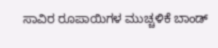ಸಾವಿರ ರೂಪಾಯಿಗಳ ಮುಚ್ಚಳಿಕೆ ಬಾಂಡ್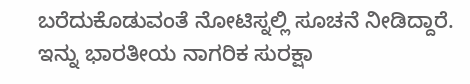ಬರೆದುಕೊಡುವಂತೆ ನೋಟಿಸ್ನಲ್ಲಿ ಸೂಚನೆ ನೀಡಿದ್ದಾರೆ.
ಇನ್ನು ಭಾರತೀಯ ನಾಗರಿಕ ಸುರಕ್ಷಾ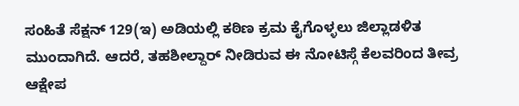ಸಂಹಿತೆ ಸೆಕ್ಷನ್ 129(ಇ) ಅಡಿಯಲ್ಲಿ ಕಠಿಣ ಕ್ರಮ ಕೈಗೊಳ್ಳಲು ಜಿಲ್ಲಾಡಳಿತ ಮುಂದಾಗಿದೆ. ಆದರೆ, ತಹಶೀಲ್ದಾರ್ ನೀಡಿರುವ ಈ ನೋಟಿಸ್ಗೆ ಕೆಲವರಿಂದ ತೀವ್ರ ಆಕ್ಷೇಪ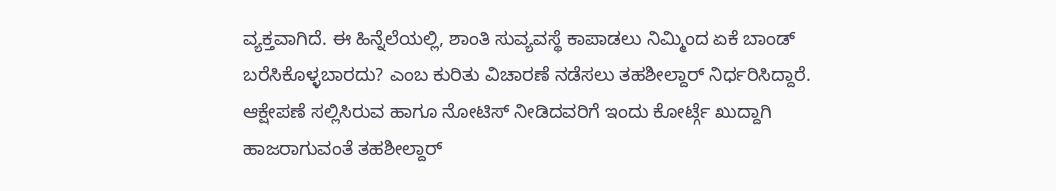ವ್ಯಕ್ತವಾಗಿದೆ. ಈ ಹಿನ್ನೆಲೆಯಲ್ಲಿ, ಶಾಂತಿ ಸುವ್ಯವಸ್ಥೆ ಕಾಪಾಡಲು ನಿಮ್ಮಿಂದ ಏಕೆ ಬಾಂಡ್ ಬರೆಸಿಕೊಳ್ಳಬಾರದು? ಎಂಬ ಕುರಿತು ವಿಚಾರಣೆ ನಡೆಸಲು ತಹಶೀಲ್ದಾರ್ ನಿರ್ಧರಿಸಿದ್ದಾರೆ. ಆಕ್ಷೇಪಣೆ ಸಲ್ಲಿಸಿರುವ ಹಾಗೂ ನೋಟಿಸ್ ನೀಡಿದವರಿಗೆ ಇಂದು ಕೋರ್ಟ್ಗೆ ಖುದ್ದಾಗಿ ಹಾಜರಾಗುವಂತೆ ತಹಶೀಲ್ದಾರ್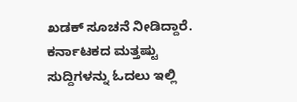ಖಡಕ್ ಸೂಚನೆ ನೀಡಿದ್ದಾರೆ.
ಕರ್ನಾಟಕದ ಮತ್ತಷ್ಟು ಸುದ್ದಿಗಳನ್ನು ಓದಲು ಇಲ್ಲಿ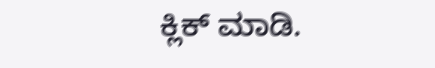ಕ್ಲಿಕ್ ಮಾಡಿ.